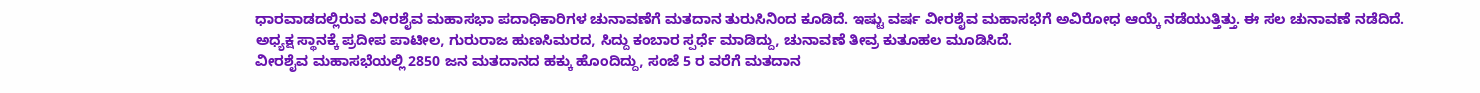ಧಾರವಾಡದಲ್ಲಿರುವ ವೀರಶೈವ ಮಹಾಸಭಾ ಪದಾಧಿಕಾರಿಗಳ ಚುನಾವಣೆಗೆ ಮತದಾನ ತುರುಸಿನಿಂದ ಕೂಡಿದೆ. ಇಷ್ಟು ವರ್ಷ ವೀರಶೈವ ಮಹಾಸಭೆಗೆ ಅವಿರೋಧ ಆಯ್ಕೆ ನಡೆಯುತ್ತಿತ್ತು. ಈ ಸಲ ಚುನಾವಣೆ ನಡೆದಿದೆ.
ಅಧ್ಯಕ್ಷ ಸ್ಥಾನಕ್ಕೆ ಪ್ರದೀಪ ಪಾಟೀಲ, ಗುರುರಾಜ ಹುಣಸಿಮರದ, ಸಿದ್ದು ಕಂಬಾರ ಸ್ಪರ್ಧೆ ಮಾಡಿದ್ದು, ಚುನಾವಣೆ ತೀವ್ರ ಕುತೂಹಲ ಮೂಡಿಸಿದೆ.
ವೀರಶೈವ ಮಹಾಸಭೆಯಲ್ಲಿ 2850 ಜನ ಮತದಾನದ ಹಕ್ಕು ಹೊಂದಿದ್ದು, ಸಂಜೆ 5 ರ ವರೆಗೆ ಮತದಾನ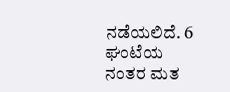ನಡೆಯಲಿದೆ. 6 ಘಂಟೆಯ ನಂತರ ಮತ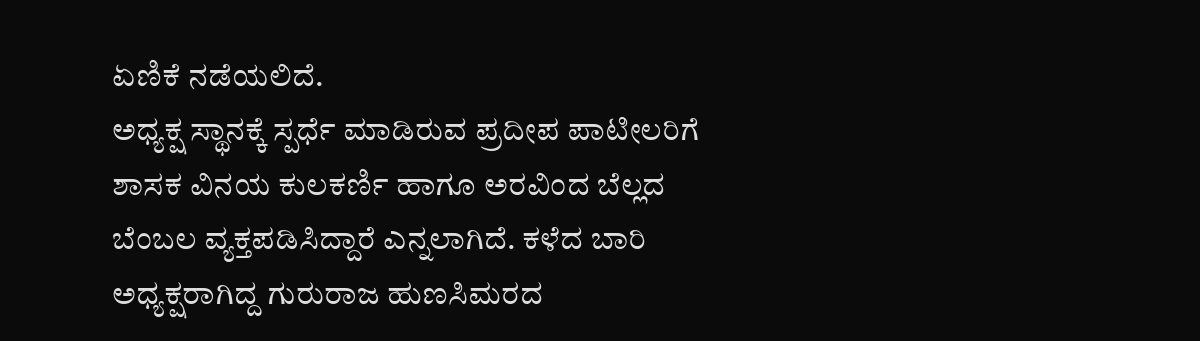ಏಣಿಕೆ ನಡೆಯಲಿದೆ.
ಅಧ್ಯಕ್ಷ ಸ್ಥಾನಕ್ಕೆ ಸ್ಪರ್ಧೆ ಮಾಡಿರುವ ಪ್ರದೀಪ ಪಾಟೀಲರಿಗೆ ಶಾಸಕ ವಿನಯ ಕುಲಕರ್ಣಿ ಹಾಗೂ ಅರವಿಂದ ಬೆಲ್ಲದ ಬೆಂಬಲ ವ್ಯಕ್ತಪಡಿಸಿದ್ದಾರೆ ಎನ್ನಲಾಗಿದೆ. ಕಳೆದ ಬಾರಿ ಅಧ್ಯಕ್ಷರಾಗಿದ್ದ ಗುರುರಾಜ ಹುಣಸಿಮರದ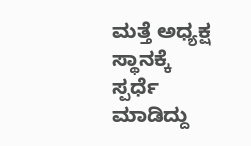ಮತ್ತೆ ಅಧ್ಯಕ್ಷ ಸ್ಥಾನಕ್ಕೆ ಸ್ಪರ್ಧೆ ಮಾಡಿದ್ದು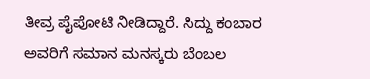ತೀವ್ರ ಪೈಪೋಟಿ ನೀಡಿದ್ದಾರೆ. ಸಿದ್ದು ಕಂಬಾರ ಅವರಿಗೆ ಸಮಾನ ಮನಸ್ಕರು ಬೆಂಬಲ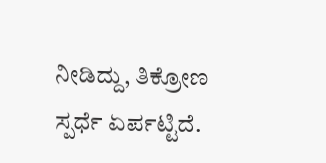ನೀಡಿದ್ದು, ತಿಕ್ರೋಣ ಸ್ಪರ್ಧೆ ಏರ್ಪಟ್ಟಿದೆ.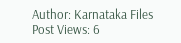Author: Karnataka Files
Post Views: 6